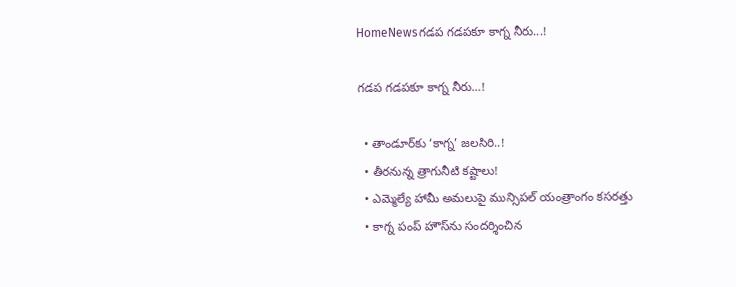HomeNewsగడప గడపకూ కాగ్న నీరు...!

గడప గడపకూ కాగ్న నీరు…!

  • తాండూర్‌కు ‘కాగ్న’ జలసిరి..!
  • తీరనున్న త్రాగునీటి కష్టాలు!
  • ఎమ్మెల్యే హామీ అమలుపై మున్సిపల్ యంత్రాంగం కసరత్తు
  • కాగ్న పంప్ హౌస్‌ను సందర్శించిన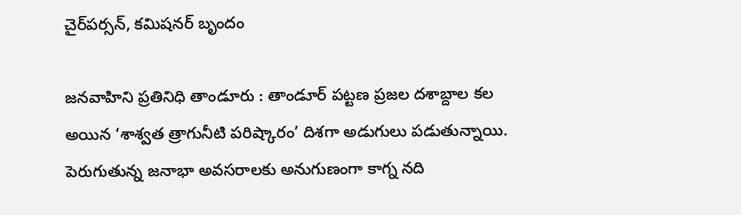చైర్‌పర్సన్, కమిషనర్ బృందం

జనవాహిని ప్రతినిధి తాండూరు : తాండూర్ పట్టణ ప్రజల దశాబ్దాల కల అయిన ‘శాశ్వత త్రాగునీటి పరిష్కారం’ దిశగా అడుగులు పడుతున్నాయి. పెరుగుతున్న జనాభా అవసరాలకు అనుగుణంగా కాగ్న నది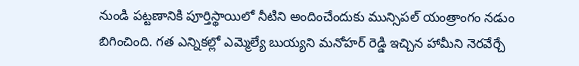నుండి పట్టణానికి పూర్తిస్థాయిలో నీటిని అందించేందుకు మున్సిపల్ యంత్రాంగం నడుం బిగించింది. గత ఎన్నికల్లో ఎమ్మెల్యే బుయ్యని మనోహర్ రెడ్డి ఇచ్చిన హామీని నెరవేర్చే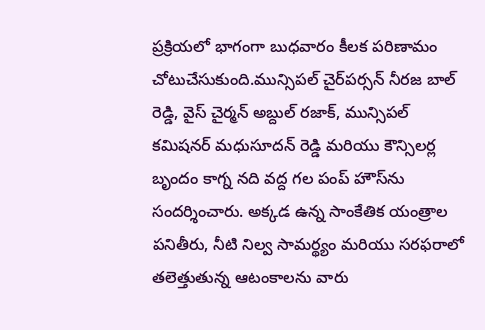ప్రక్రియలో భాగంగా బుధవారం కీలక పరిణామం చోటుచేసుకుంది.మున్సిపల్ చైర్‌పర్సన్ నీరజ బాల్ రెడ్డి, వైస్ చైర్మన్ అబ్దుల్ రజాక్, మున్సిపల్ కమిషనర్ మధుసూదన్ రెడ్డి మరియు కౌన్సిలర్ల బృందం కాగ్న నది వద్ద గల పంప్ హౌస్‌ను సందర్శించారు. అక్కడ ఉన్న సాంకేతిక యంత్రాల పనితీరు, నీటి నిల్వ సామర్థ్యం మరియు సరఫరాలో తలెత్తుతున్న ఆటంకాలను వారు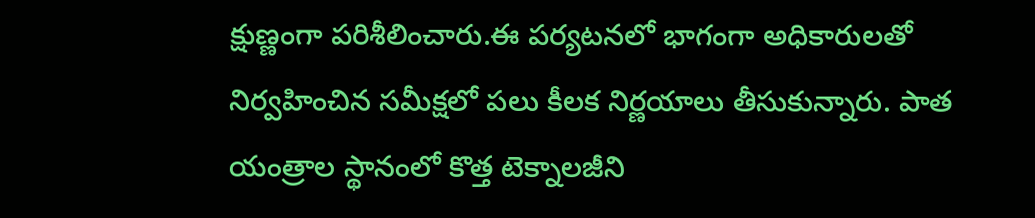క్షుణ్ణంగా పరిశీలించారు.ఈ పర్యటనలో భాగంగా అధికారులతో నిర్వహించిన సమీక్షలో పలు కీలక నిర్ణయాలు తీసుకున్నారు. పాత యంత్రాల స్థానంలో కొత్త టెక్నాలజీని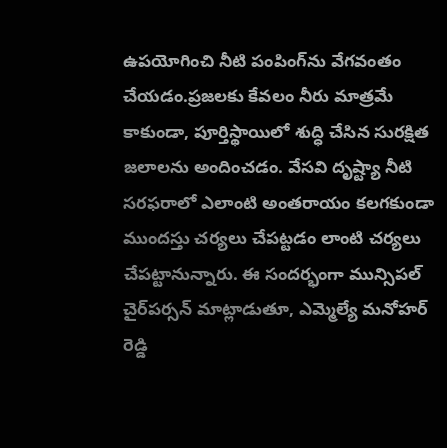ఉపయోగించి నీటి పంపింగ్‌ను వేగవంతం చేయడం.ప్రజలకు కేవలం నీరు మాత్రమే కాకుండా, పూర్తిస్థాయిలో శుద్ధి చేసిన సురక్షిత జలాలను అందించడం. వేసవి దృష్ట్యా నీటి సరఫరాలో ఎలాంటి అంతరాయం కలగకుండా ముందస్తు చర్యలు చేపట్టడం లాంటి చర్యలు చేపట్టానున్నారు. ఈ సందర్భంగా మున్సిపల్ చైర్‌పర్సన్ మాట్లాడుతూ, ఎమ్మెల్యే మనోహర్ రెడ్డి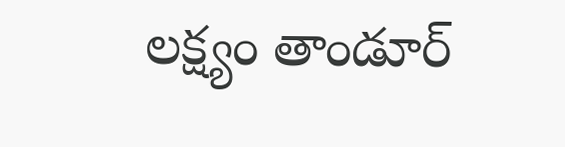లక్ష్యం తాండూర్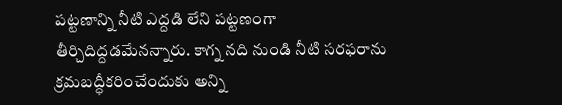పట్టణాన్ని నీటి ఎద్దడి లేని పట్టణంగా తీర్చిదిద్దడమేనన్నారు. కాగ్న నది నుండి నీటి సరఫరాను క్రమబద్ధీకరించేందుకు అన్ని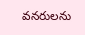వనరులను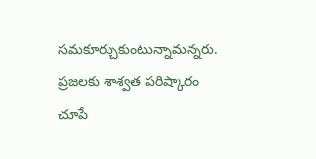సమకూర్చుకుంటున్నామన్నరు. ప్రజలకు శాశ్వత పరిష్కారం చూపే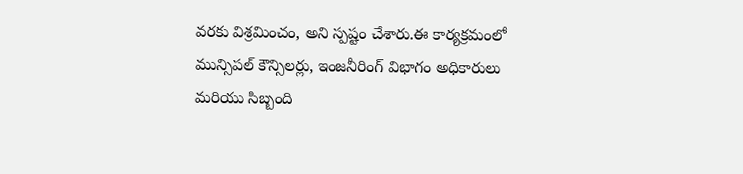వరకు విశ్రమించం, అని స్పష్టం చేశారు.ఈ కార్యక్రమంలో మున్సిపల్ కౌన్సిలర్లు, ఇంజనీరింగ్ విభాగం అధికారులు మరియు సిబ్బంది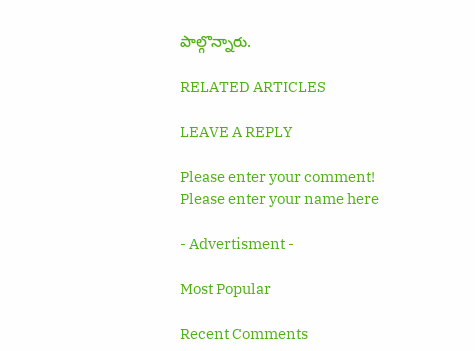పాల్గొన్నారు.

RELATED ARTICLES

LEAVE A REPLY

Please enter your comment!
Please enter your name here

- Advertisment -

Most Popular

Recent Comments